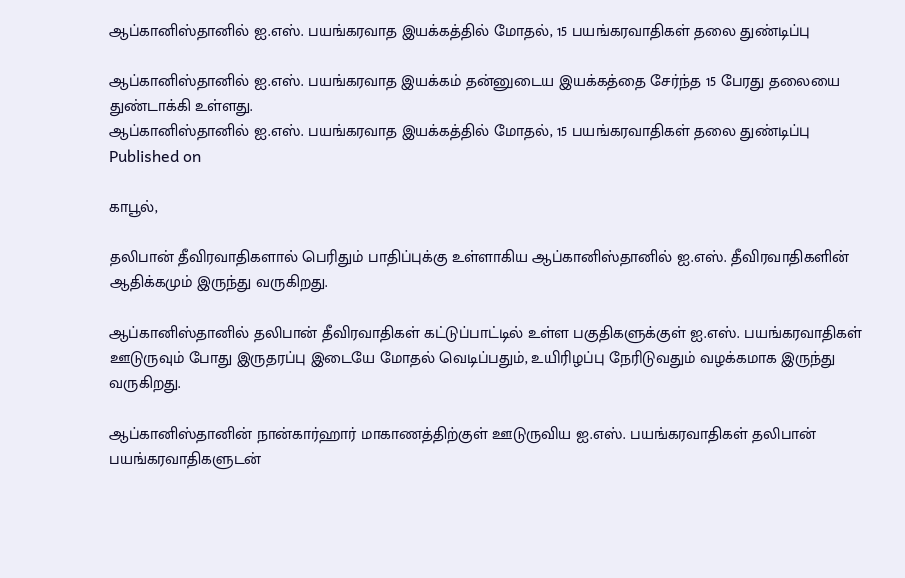ஆப்கானிஸ்தானில் ஐ.எஸ். பயங்கரவாத இயக்கத்தில் மோதல், 15 பயங்கரவாதிகள் தலை துண்டிப்பு

ஆப்கானிஸ்தானில் ஐ.எஸ். பயங்கரவாத இயக்கம் தன்னுடைய இயக்கத்தை சேர்ந்த 15 பேரது தலையை துண்டாக்கி உள்ளது.
ஆப்கானிஸ்தானில் ஐ.எஸ். பயங்கரவாத இயக்கத்தில் மோதல், 15 பயங்கரவாதிகள் தலை துண்டிப்பு
Published on

காபூல்,

தலிபான் தீவிரவாதிகளால் பெரிதும் பாதிப்புக்கு உள்ளாகிய ஆப்கானிஸ்தானில் ஐ.எஸ். தீவிரவாதிகளின் ஆதிக்கமும் இருந்து வருகிறது.

ஆப்கானிஸ்தானில் தலிபான் தீவிரவாதிகள் கட்டுப்பாட்டில் உள்ள பகுதிகளுக்குள் ஐ.எஸ். பயங்கரவாதிகள் ஊடுருவும் போது இருதரப்பு இடையே மோதல் வெடிப்பதும், உயிரிழப்பு நேரிடுவதும் வழக்கமாக இருந்து வருகிறது.

ஆப்கானிஸ்தானின் நான்கார்ஹார் மாகாணத்திற்குள் ஊடுருவிய ஐ.எஸ். பயங்கரவாதிகள் தலிபான் பயங்கரவாதிகளுடன்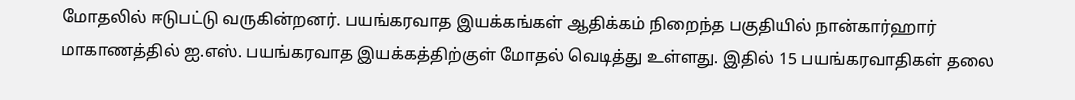மோதலில் ஈடுபட்டு வருகின்றனர். பயங்கரவாத இயக்கங்கள் ஆதிக்கம் நிறைந்த பகுதியில் நான்கார்ஹார் மாகாணத்தில் ஐ.எஸ். பயங்கரவாத இயக்கத்திற்குள் மோதல் வெடித்து உள்ளது. இதில் 15 பயங்கரவாதிகள் தலை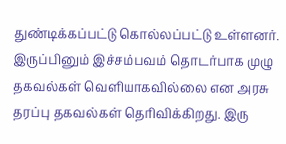துண்டிக்கப்பட்டு கொல்லப்பட்டு உள்ளனர். இருப்பினும் இச்சம்பவம் தொடர்பாக முழு தகவல்கள் வெளியாகவில்லை என அரசு தரப்பு தகவல்கள் தெரிவிக்கிறது. இரு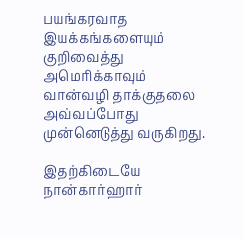பயங்கரவாத இயக்கங்களையும் குறிவைத்து அமெரிக்காவும் வான்வழி தாக்குதலை அவ்வப்போது முன்னெடுத்து வருகிறது.

இதற்கிடையே நான்கார்ஹார்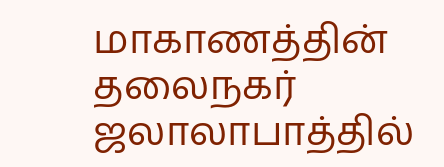மாகாணத்தின் தலைநகர் ஜலாலாபாத்தில்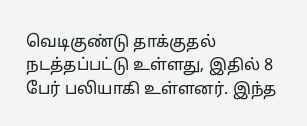வெடிகுண்டு தாக்குதல் நடத்தப்பட்டு உள்ளது, இதில் 8 பேர் பலியாகி உள்ளனர். இந்த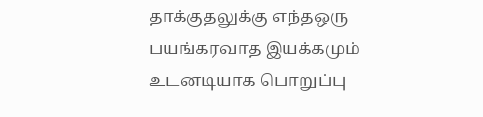தாக்குதலுக்கு எந்தஒரு பயங்கரவாத இயக்கமும் உடனடியாக பொறுப்பு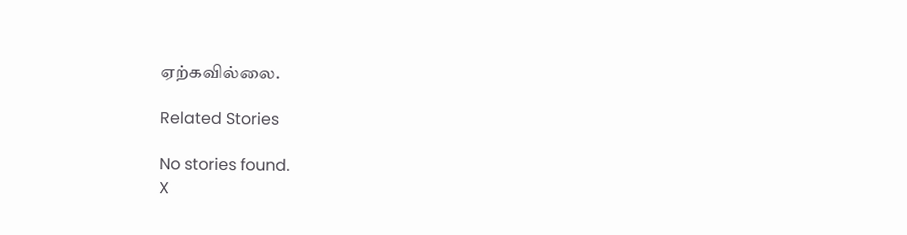ஏற்கவில்லை.

Related Stories

No stories found.
X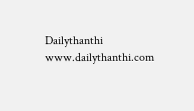Dailythanthi
www.dailythanthi.com